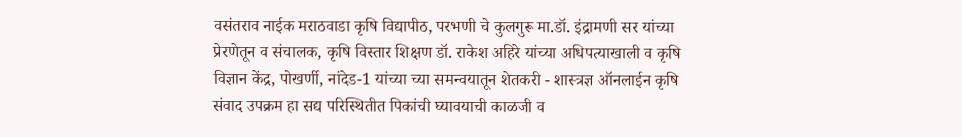वसंतराव नाईक मराठवाडा कृषि विद्यापीठ, परभणी चे कुलगुरू मा.डॉ. इंद्रामणी सर यांच्या प्रेरणेतून व संचालक, कृषि विस्तार शिक्षण डॉ. राकेश अहिरे यांच्या अधिपत्याखाली व कृषि विज्ञान केंद्र, पोखर्णी, नांदेड-1 यांच्या च्या समन्वयातून शेतकरी - शास्त्रज्ञ ऑनलाईन कृषि संवाद उपक्रम हा सद्य परिस्थितीत पिकांची घ्यावयाची काळजी व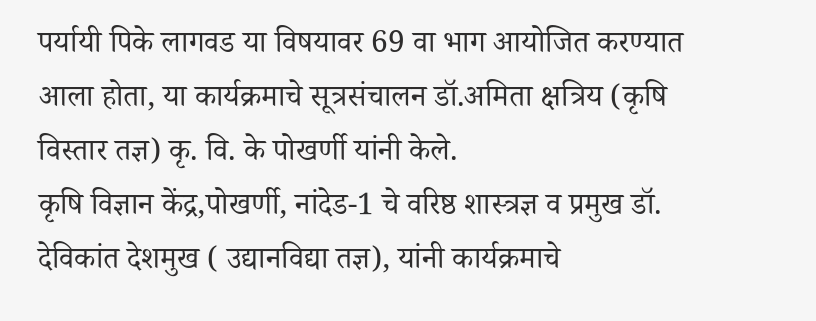पर्यायी पिके लागवड या विषयावर 69 वा भाग आयोजित करण्यात आला होता, या कार्यक्रमाचे सूत्रसंचालन डॉ.अमिता क्षत्रिय (कृषि विस्तार तज्ञ) कृ. वि. के पोखर्णी यांनी केले.
कृषि विज्ञान केंद्र,पोखर्णी, नांदेड-1 चे वरिष्ठ शास्त्रज्ञ व प्रमुख डॉ. देविकांत देशमुख ( उद्यानविद्या तज्ञ), यांनी कार्यक्रमाचे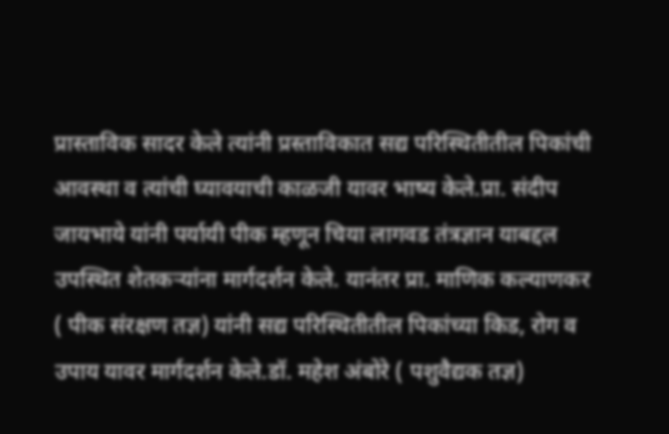प्रास्ताविक सादर केले त्यांनी प्रस्ताविकात सद्य परिस्थितीतील पिकांची आवस्था व त्यांची घ्यावयाची काळजी यावर भाष्य केले.प्रा. संदीप जायभाये यांनी पर्यायी पीक म्हणून चिया लागवड तंत्रज्ञान याबद्दल उपस्थित शेतकऱ्यांना मार्गदर्शन केले. यानंतर प्रा. माणिक कल्याणकर ( पीक संरक्षण तज्ञ) यांनी सद्य परिस्थितीतील पिकांच्या किड, रोग व उपाय यावर मार्गदर्शन केले.डॉ. महेश अंबोरे ( पशुवैद्यक तज्ञ)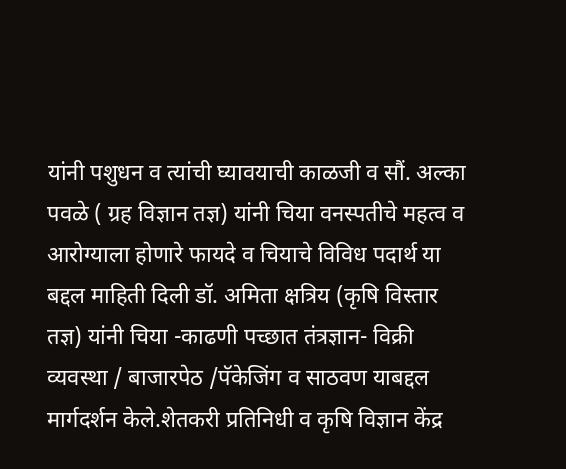यांनी पशुधन व त्यांची घ्यावयाची काळजी व सौं. अल्का पवळे ( ग्रह विज्ञान तज्ञ) यांनी चिया वनस्पतीचे महत्व व आरोग्याला होणारे फायदे व चियाचे विविध पदार्थ या बद्दल माहिती दिली डॉ. अमिता क्षत्रिय (कृषि विस्तार तज्ञ) यांनी चिया -काढणी पच्छात तंत्रज्ञान- विक्री व्यवस्था / बाजारपेठ /पॅकेजिंग व साठवण याबद्दल मार्गदर्शन केले.शेतकरी प्रतिनिधी व कृषि विज्ञान केंद्र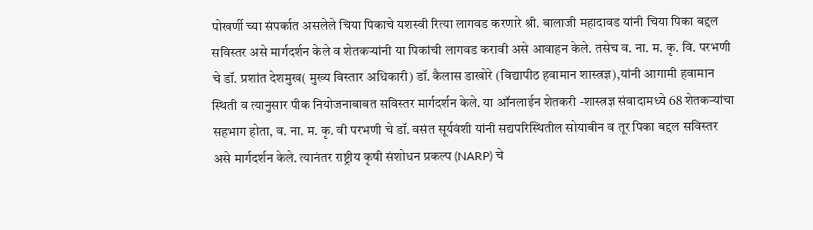पोखर्णी च्या संपर्कात असलेले चिया पिकाचे यशस्वी रित्या लागवड करणारे श्री. बालाजी महादावड यांनी चिया पिका बद्दल सविस्तर असे मार्गदर्शन केले व शेतकऱ्यांनी या पिकांची लागवड करावी असे आवाहन केले. तसेच व. ना. म. कृ. वि. परभणी चे डॉ. प्रशांत देशमुख( मुख्य विस्तार अधिकारी) डॉ. कैलास डाखोरे (विद्यापीठ हवामान शास्त्रज्ञ),यांनी आगामी हवामान स्थिती व त्यानुसार पीक नियोजनाबाबत सविस्तर मार्गदर्शन केले. या ऑनलाईन शेतकरी -शास्त्रज्ञ संवादामध्ये 68 शेतकऱ्यांचा सहभाग होता, व. ना. म. कृ. वी परभणी चे डॉ. वसंत सूर्यवंशी यांनी सद्यपरिस्थितील सोयाबीन व तूर पिका बद्दल सविस्तर असे मार्गदर्शन केले. त्यानंतर राष्ट्रीय कृषी संशोधन प्रकल्प (NARP) चे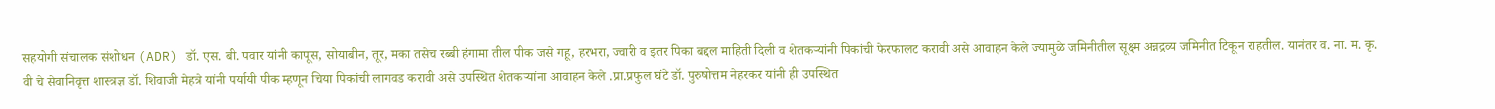सहयोगी संचालक संशोधन (ADR) डॉ. एस. बी. पवार यांनी कापूस, सोयाबीन, तूर, मका तसेच रब्बी हंगामा तील पीक जसे गहू, हरभरा, ज्वारी व इतर पिका बद्दल माहिती दिली व शेतकऱ्यांनी पिकांची फेरफालट करावी असे आवाहन केले ज्यामुळे जमिनीतील सूक्ष्म अन्नद्रव्य जमिनीत टिकून राहतील. यानंतर व. ना. म. कृ. वी चे सेवानिवृत्त शास्त्रज्ञ डॉ. शिवाजी मेहत्रे यांनी पर्यायी पीक म्हणून चिया पिकांची लागवड करावी असे उपस्थित शेतकऱ्यांना आवाहन केले .प्रा.प्रफुल घंटे डॉ. पुरुषोत्तम नेहरकर यांनी ही उपस्थित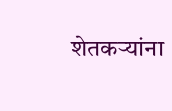शेतकऱ्यांना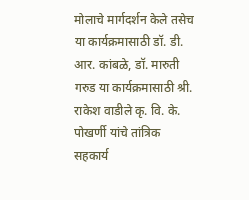मोलाचे मार्गदर्शन केले तसेच या कार्यक्रमासाठी डॉ. डी. आर. कांबळे, डॉ. मारुती गरुड या कार्यक्रमासाठी श्री. राकेश वाडीले कृ. वि. के. पोखर्णी यांचे तांत्रिक सहकार्य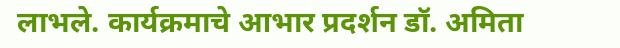लाभले. कार्यक्रमाचे आभार प्रदर्शन डॉ. अमिता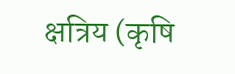क्षत्रिय (कृषि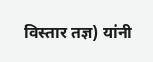विस्तार तज्ञ) यांनी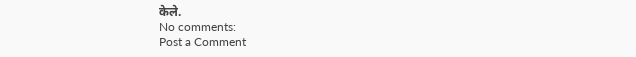केले.
No comments:
Post a Comment